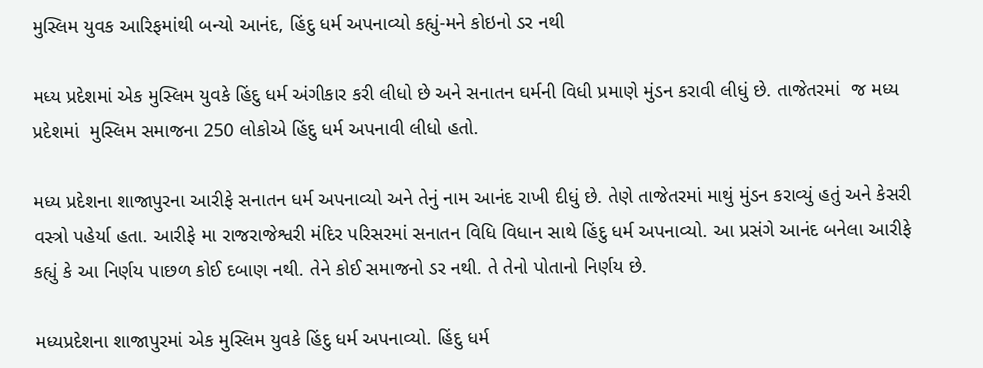મુસ્લિમ યુવક આરિફમાંથી બન્યો આનંદ, હિંદુ ધર્મ અપનાવ્યો કહ્યું-મને કોઇનો ડર નથી

મધ્ય પ્રદેશમાં એક મુસ્લિમ યુવકે હિંદુ ધર્મ અંગીકાર કરી લીધો છે અને સનાતન ઘર્મની વિધી પ્રમાણે મુંડન કરાવી લીધું છે. તાજેતરમાં  જ મધ્ય પ્રદેશમાં  મુસ્લિમ સમાજના 250 લોકોએ હિંદુ ધર્મ અપનાવી લીધો હતો.

મધ્ય પ્રદેશના શાજાપુરના આરીફે સનાતન ધર્મ અપનાવ્યો અને તેનું નામ આનંદ રાખી દીધું છે. તેણે તાજેતરમાં માથું મુંડન કરાવ્યું હતું અને કેસરી વસ્ત્રો પહેર્યા હતા. આરીફે મા રાજરાજેશ્વરી મંદિર પરિસરમાં સનાતન વિધિ વિધાન સાથે હિંદુ ધર્મ અપનાવ્યો. આ પ્રસંગે આનંદ બનેલા આરીફે કહ્યું કે આ નિર્ણય પાછળ કોઈ દબાણ નથી. તેને કોઈ સમાજનો ડર નથી. તે તેનો પોતાનો નિર્ણય છે.

મધ્યપ્રદેશના શાજાપુરમાં એક મુસ્લિમ યુવકે હિંદુ ધર્મ અપનાવ્યો. હિંદુ ધર્મ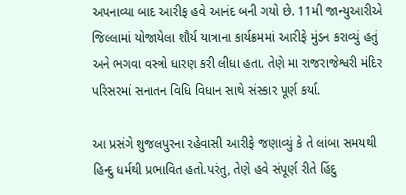અપનાવ્યા બાદ આરીફ હવે આનંદ બની ગયો છે. 11મી જાન્યુઆરીએ જિલ્લામાં યોજાયેલા શૌર્ય યાત્રાના કાર્યક્રમમાં આરીફે મુંડન કરાવ્યું હતું અને ભગવા વસ્ત્રો ધારણ કરી લીધા હતા. તેણે મા રાજરાજેશ્વરી મંદિર પરિસરમાં સનાતન વિધિ વિધાન સાથે સંસ્કાર પૂર્ણ કર્યા.

આ પ્રસંગે શુજલપુરના રહેવાસી આરીફે જણાવ્યું કે તે લાંબા સમયથી હિન્દુ ધર્મથી પ્રભાવિત હતો.પરંતુ, તેણે હવે સંપૂર્ણ રીતે હિંદુ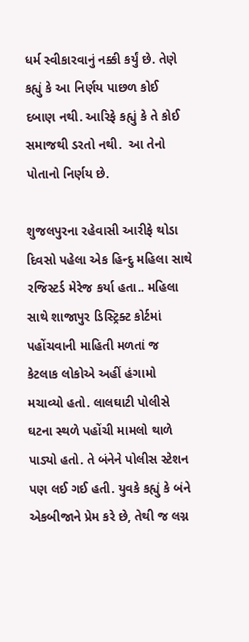ધર્મ સ્વીકારવાનું નક્કી કર્યું છે. તેણે કહ્યું કે આ નિર્ણય પાછળ કોઈ દબાણ નથી. આરિફે કહ્યું કે તે કોઈ સમાજથી ડરતો નથી.  આ તેનો પોતાનો નિર્ણય છે.

શુજલપુરના રહેવાસી આરીફે થોડા દિવસો પહેલા એક હિન્દુ મહિલા સાથે રજિસ્ટર્ડ મેરેજ કર્યા હતા.. મહિલા સાથે શાજાપુર ડિસ્ટ્રિક્ટ કોર્ટમાં પહોંચવાની માહિતી મળતાં જ કેટલાક લોકોએ અહીં હંગામો મચાવ્યો હતો. લાલઘાટી પોલીસે ઘટના સ્થળે પહોંચી મામલો થાળે પાડ્યો હતો. તે બંનેને પોલીસ સ્ટેશન પણ લઈ ગઈ હતી. યુવકે કહ્યું કે બંને એકબીજાને પ્રેમ કરે છે, તેથી જ લગ્ન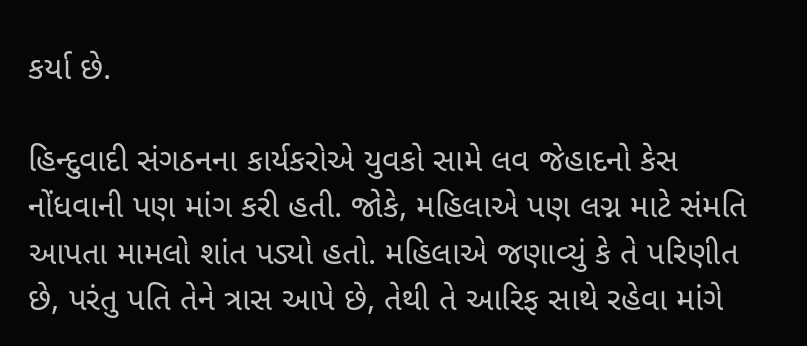કર્યા છે.

હિન્દુવાદી સંગઠનના કાર્યકરોએ યુવકો સામે લવ જેહાદનો કેસ નોંધવાની પણ માંગ કરી હતી. જોકે, મહિલાએ પણ લગ્ન માટે સંમતિ આપતા મામલો શાંત પડ્યો હતો. મહિલાએ જણાવ્યું કે તે પરિણીત છે, પરંતુ પતિ તેને ત્રાસ આપે છે, તેથી તે આરિફ સાથે રહેવા માંગે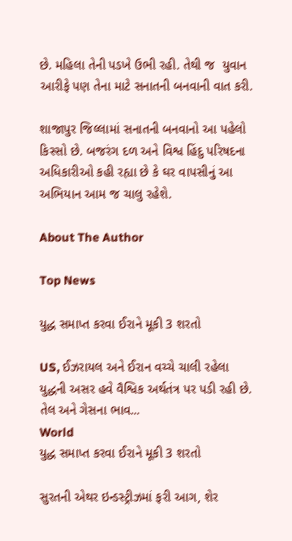છે. મહિલા તેની પડખે ઉભી રહી. તેથી જ  યુવાન આરીફે પણ તેના માટે સનાતની બનવાની વાત કરી.

શાજાપુર જિલ્લામાં સનાતની બનવાનો આ પહેલો કિસ્સો છે. બજરંગ દળ અને વિશ્વ હિંદુ પરિષદના અધિકારીઓ કહી રહ્યા છે કે ઘર વાપસીનું આ અભિયાન આમ જ ચાલુ રહેશે.

About The Author

Top News

યુદ્ધ સમાપ્ત કરવા ઈરાને મૂકી 3 શરતો

US, ઈઝરાયલ અને ઈરાન વચ્ચે ચાલી રહેલા યુદ્ધની અસર હવે વૈશ્વિક અર્થતંત્ર પર પડી રહી છે. તેલ અને ગેસના ભાવ...
World
યુદ્ધ સમાપ્ત કરવા ઈરાને મૂકી 3 શરતો

સુરતની એથર ઇન્ડસ્ટ્રીઝમાં ફરી આગ, શેર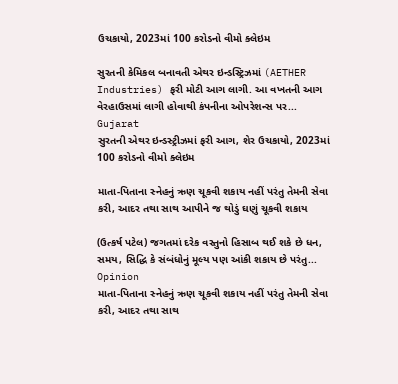ઉચકાયો, 2023માં 100 કરોડનો વીમો ક્લેઇમ

સુરતની કેમિકલ બનાવતી એથર ઇન્ડસ્ટ્રિઝમાં (AETHER Industries) ફરી મોટી આગ લાગી. આ વખતની આગ વેરહાઉસમાં લાગી હોવાથી કંપનીના ઓપરેશન્સ પર...
Gujarat
સુરતની એથર ઇન્ડસ્ટ્રીઝમાં ફરી આગ, શેર ઉચકાયો, 2023માં 100 કરોડનો વીમો ક્લેઇમ

માતા-પિતાના સ્નેહનું ઋણ ચૂકવી શકાય નહીં પરંતુ તેમની સેવા કરી, આદર તથા સાથ આપીને જ થોડું ઘણું ચૂકવી શકાય

(ઉત્કર્ષ પટેલ) જગતમાં દરેક વસ્તુનો હિસાબ થઈ શકે છે ધન, સમય, સિદ્ધિ કે સંબંધોનું મૂલ્ય પણ આંકી શકાય છે પરંતુ...
Opinion
માતા-પિતાના સ્નેહનું ઋણ ચૂકવી શકાય નહીં પરંતુ તેમની સેવા કરી, આદર તથા સાથ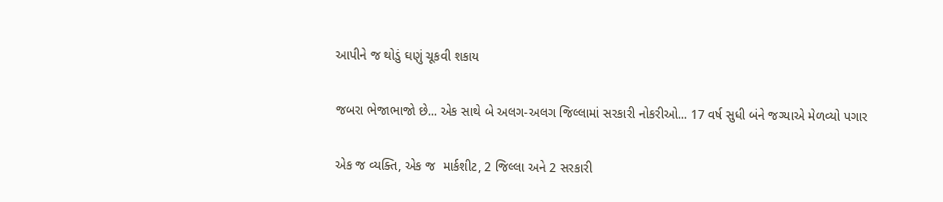આપીને જ થોડું ઘણું ચૂકવી શકાય

જબરા ભેજાભાજો છે... એક સાથે બે અલગ-અલગ જિલ્લામાં સરકારી નોકરીઓ... 17 વર્ષ સુધી બંને જગ્યાએ મેળવ્યો પગાર

એક જ વ્યક્તિ, એક જ  માર્કશીટ, 2 જિલ્લા અને 2 સરકારી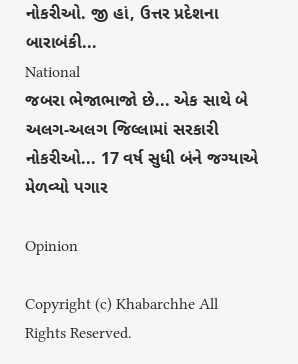નોકરીઓ. જી હાં, ઉત્તર પ્રદેશના બારાબંકી...
National
જબરા ભેજાભાજો છે... એક સાથે બે અલગ-અલગ જિલ્લામાં સરકારી નોકરીઓ... 17 વર્ષ સુધી બંને જગ્યાએ મેળવ્યો પગાર

Opinion

Copyright (c) Khabarchhe All Rights Reserved.